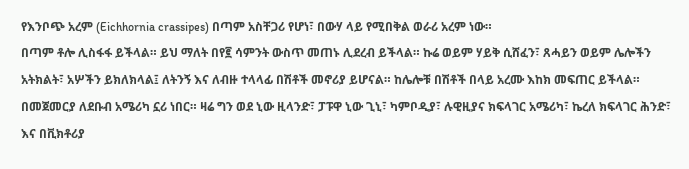የእንቦጭ አረም (Eichhornia crassipes) በጣም አስቸጋሪ የሆነ፣ በውሃ ላይ የሚበቅል ወራሪ አረም ነው።
በጣም ቶሎ ሊስፋፋ ይችላል። ይህ ማለት በየ፪ ሳምንት ውስጥ መጠኑ ሊደረብ ይችላል። ኩሬ ወይም ሃይቅ ሲሸፈን፣ ጸሓይን ወይም ሌሎችን አትክልት፣ አሦችን ይክለክላል፤ ለትንኝ እና ለብዙ ተላላፊ በሽቶች መኖሪያ ይሆናል። ከሌሎቹ በሽቶች በላይ አረሙ እከክ መፍጠር ይችላል።
በመጀመርያ ለደቡብ አሜሪካ ኗሪ ነበር። ዛሬ ግን ወደ ኒው ዚላንድ፣ ፓፑዋ ኒው ጊኒ፣ ካምቦዲያ፣ ሉዊዚያና ክፍላገር አሜሪካ፣ ኬረለ ክፍላገር ሕንድ፣ እና በቪክቶሪያ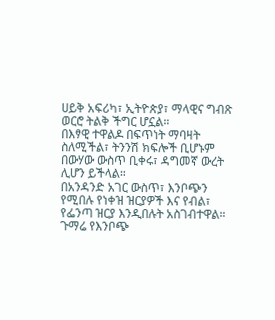ሀይቅ አፍሪካ፣ ኢትዮጵያ፣ ማላዊና ግብጽ ወርሮ ትልቅ ችግር ሆኗል።
በእፃዊ ተዋልዶ በፍጥነት ማባዛት ስለሚችል፣ ትንንሽ ክፍሎች ቢሆኑም በውሃው ውስጥ ቢቀሩ፣ ዳግመኛ ውረት ሊሆን ይችላል።
በአንዳንድ አገር ውስጥ፣ እንቦጭን የሚበሉ የነቀዝ ዝርያዎች እና የብል፣ የፌንጣ ዝርያ እንዲበሉት አስገብተዋል።
ጉማሬ የእንቦጭ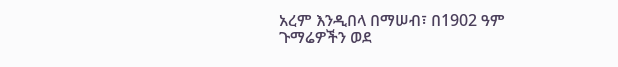አረም እንዲበላ በማሠብ፣ በ1902 ዓም ጉማሬዎችን ወደ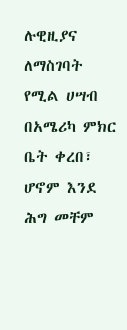ሉዊዚያና ለማስገባት የሚል ሀሣብ በአሜሪካ ምክር ቤት ቀረበ፣ ሆኖም እንደ ሕግ መቸም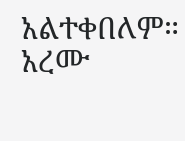አልተቀበለም።
አረሙ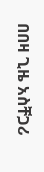በበዛ ጊዜ አስቸጋሪ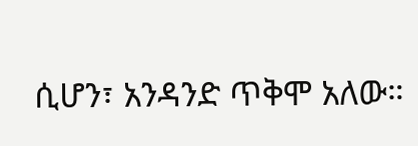ሲሆን፣ አንዳንድ ጥቅሞ አለው።